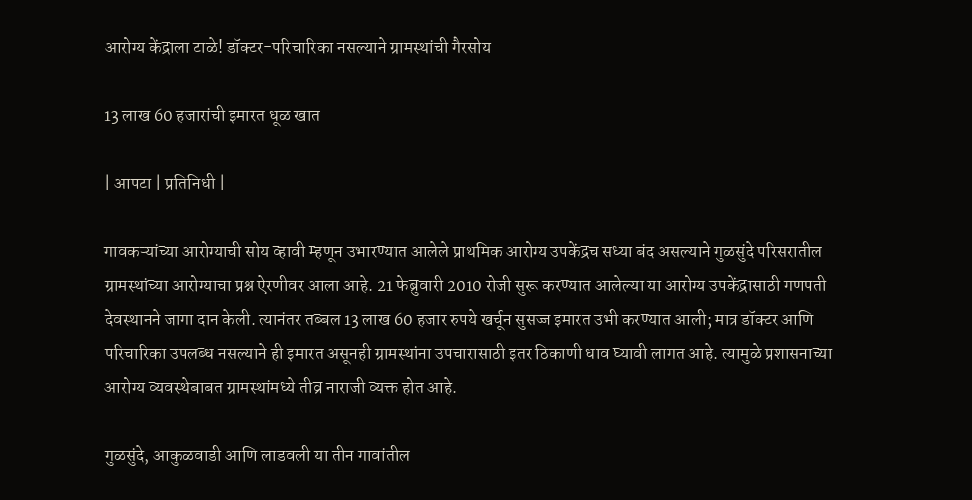आरोग्य केंद्राला टाळे! डॉक्टर-परिचारिका नसल्याने ग्रामस्थांची गैरसोय

13 लाख 60 हजारांची इमारत धूळ खात

| आपटा | प्रतिनिधी |

गावकऱ्यांच्या आरोग्याची सोय व्हावी म्हणून उभारण्यात आलेले प्राथमिक आरोग्य उपकेंद्रच सध्या बंद असल्याने गुळसुंदे परिसरातील ग्रामस्थांच्या आरोग्याचा प्रश्न ऐरणीवर आला आहे. 21 फेब्रुवारी 2010 रोजी सुरू करण्यात आलेल्या या आरोग्य उपकेंद्रासाठी गणपती देवस्थानने जागा दान केली. त्यानंतर तब्बल 13 लाख 60 हजार रुपये खर्चून सुसज्ज इमारत उभी करण्यात आली; मात्र डॉक्टर आणि परिचारिका उपलब्ध नसल्याने ही इमारत असूनही ग्रामस्थांना उपचारासाठी इतर ठिकाणी धाव घ्यावी लागत आहे. त्यामुळे प्रशासनाच्या आरोग्य व्यवस्थेबाबत ग्रामस्थांमध्ये तीव्र नाराजी व्यक्त होत आहे.

गुळसुंदे, आकुळवाडी आणि लाडवली या तीन गावांतील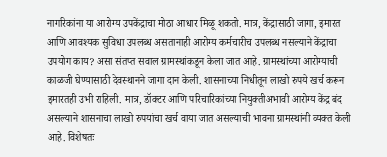नागरिकांना या आरोग्य उपकेंद्राचा मोठा आधार मिळू शकतो. मात्र, केंद्रासाठी जागा, इमारत आणि आवश्यक सुविधा उपलब्ध असतानाही आरोग्य कर्मचारीच उपलब्ध नसल्याने केंद्राचा उपयोग काय? असा संतप्त सवाल ग्रामस्थांकडून केला जात आहे. ग्रामस्थांच्या आरोग्याची काळजी घेण्यासाठी देवस्थानने जागा दान केली. शासनाच्या निधीतून लाखो रुपये खर्च करून इमारतही उभी राहिली. मात्र, डॉक्टर आणि परिचारिकांच्या नियुक्तीअभावी आरोग्य केंद्र बंद असल्याने शासनाचा लाखो रुपयांचा खर्च वाया जात असल्याची भावना ग्रामस्थांनी व्यक्त केली आहे. विशेषतः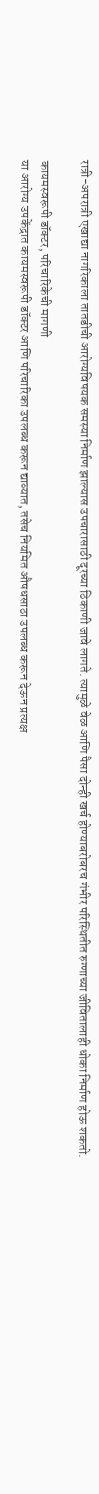रात्री-अपरात्री एखाद्या नागरिकाला तातडीची आरोग्यविषयक समस्या निर्माण झाल्यास उपचारासाठी दूरच्या ठिकाणी जावे लागते. त्यामुळे वेळ आणि पैसा दोन्ही खर्च होण्याबरोबरच गंभीर परिस्थितीत रुग्णाच्या जीवितालाही धोका निर्माण होऊ शकतो.

कायमस्वरूपी डॉक्टर, परिचारिकेची मागणी
या आरोग्य उपकेंद्रात कायमस्वरूपी डॉक्टर आणि परिचारिका उपलब्ध करून द्याव्यात, तसेच नियमित औषधसाठा उपलब्ध करून देऊन प्रत्यक्ष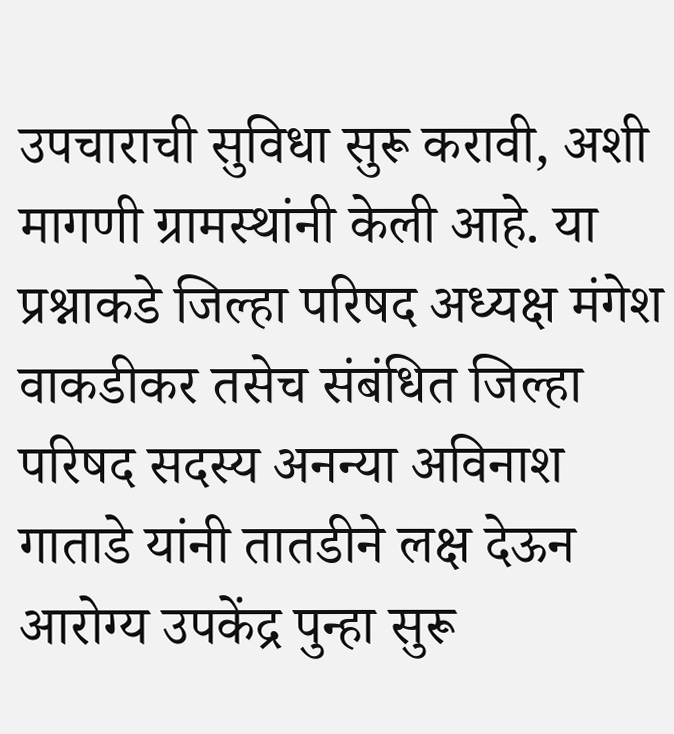उपचाराची सुविधा सुरू करावी, अशी मागणी ग्रामस्थांनी केली आहे. या प्रश्नाकडे जिल्हा परिषद अध्यक्ष मंगेश वाकडीकर तसेच संबंधित जिल्हा परिषद सदस्य अनन्या अविनाश गाताडे यांनी तातडीने लक्ष देऊन आरोग्य उपकेंद्र पुन्हा सुरू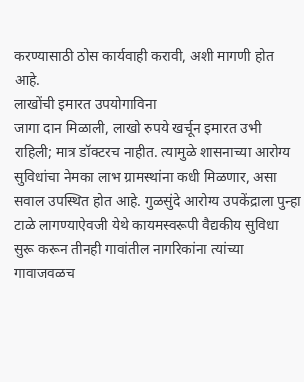करण्यासाठी ठोस कार्यवाही करावी, अशी मागणी होत आहे.
लाखोंची इमारत उपयोगाविना
जागा दान मिळाली, लाखो रुपये खर्चून इमारत उभी राहिली; मात्र डॉक्टरच नाहीत. त्यामुळे शासनाच्या आरोग्य सुविधांचा नेमका लाभ ग्रामस्थांना कधी मिळणार, असा सवाल उपस्थित होत आहे. गुळसुंदे आरोग्य उपकेंद्राला पुन्हा टाळे लागण्याऐवजी येथे कायमस्वरूपी वैद्यकीय सुविधा सुरू करून तीनही गावांतील नागरिकांना त्यांच्या गावाजवळच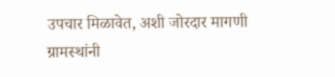उपचार मिळावेत, अशी जोरदार मागणी ग्रामस्थांनी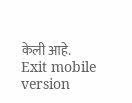केली आहे.
Exit mobile version